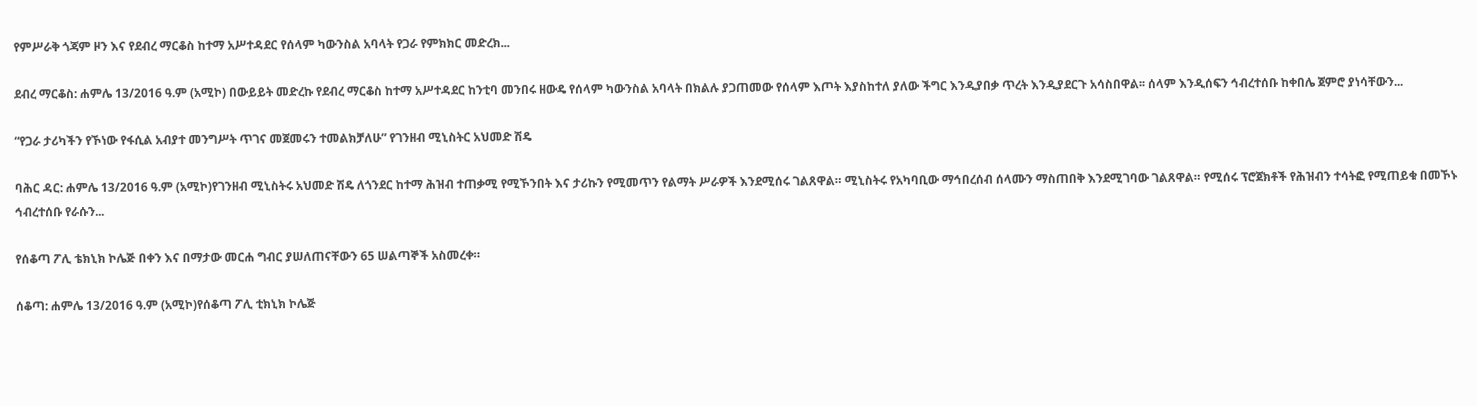የምሥራቅ ጎጃም ዞን እና የደብረ ማርቆስ ከተማ አሥተዳደር የሰላም ካውንስል አባላት የጋራ የምክክር መድረክ...

ደብረ ማርቆስ: ሐምሌ 13/2016 ዓ.ም (አሚኮ) በውይይት መድረኩ የደብረ ማርቆስ ከተማ አሥተዳደር ከንቲባ መንበሩ ዘውዴ የሰላም ካውንስል አባላት በክልሉ ያጋጠመው የሰላም እጦት እያስከተለ ያለው ችግር እንዲያበቃ ጥረት እንዲያደርጉ አሳስበዋል፡፡ ሰላም እንዲሰፍን ኅብረተሰቡ ከቀበሌ ጀምሮ ያነሳቸውን...

“የጋራ ታሪካችን የኾነው የፋሲል አብያተ መንግሥት ጥገና መጀመሩን ተመልክቻለሁ” የገንዘብ ሚኒስትር አህመድ ሽዴ

ባሕር ዳር: ሐምሌ 13/2016 ዓ.ም (አሚኮ)የገንዘብ ሚኒስትሩ አህመድ ሽዴ ለጎንደር ከተማ ሕዝብ ተጠቃሚ የሚኾንበት እና ታሪኩን የሚመጥን የልማት ሥራዎች እንደሚሰሩ ገልጸዋል። ሚኒስትሩ የአካባቢው ማኅበረሰብ ሰላሙን ማስጠበቅ እንደሚገባው ገልጸዋል። የሚሰሩ ፕሮጀክቶች የሕዝብን ተሳትፎ የሚጠይቁ በመኾኑ ኅብረተሰቡ የራሱን...

የሰቆጣ ፖሊ ቴክኒክ ኮሌጅ በቀን እና በማታው መርሐ ግብር ያሠለጠናቸውን 65 ሠልጣኞች አስመረቀ።

ሰቆጣ: ሐምሌ 13/2016 ዓ.ም (አሚኮ)የሰቆጣ ፖሊ ቲክኒክ ኮሌጅ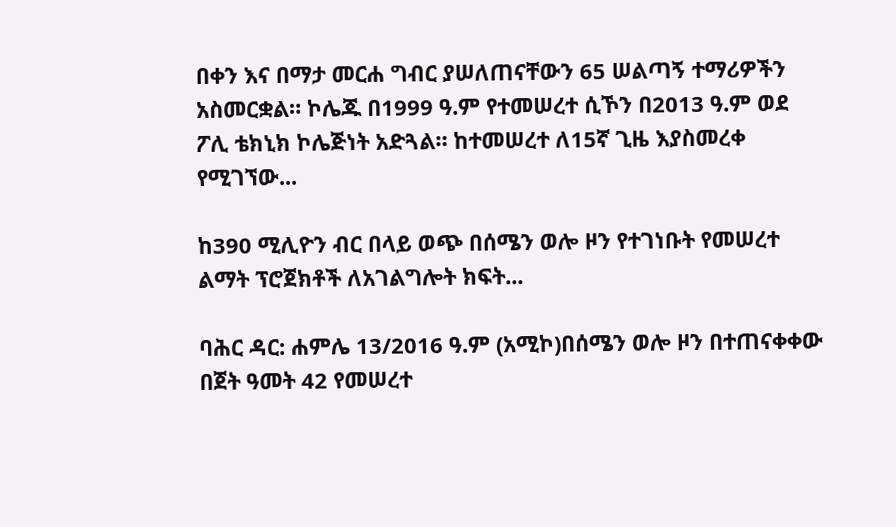በቀን እና በማታ መርሐ ግብር ያሠለጠናቸውን 65 ሠልጣኝ ተማሪዎችን አስመርቋል። ኮሌጁ በ1999 ዓ.ም የተመሠረተ ሲኾን በ2013 ዓ.ም ወደ ፖሊ ቴክኒክ ኮሌጅነት አድጓል። ከተመሠረተ ለ15ኛ ጊዜ እያስመረቀ የሚገኘው...

ከ390 ሚሊዮን ብር በላይ ወጭ በሰሜን ወሎ ዞን የተገነቡት የመሠረተ ልማት ፕሮጀክቶች ለአገልግሎት ክፍት...

ባሕር ዳር: ሐምሌ 13/2016 ዓ.ም (አሚኮ)በሰሜን ወሎ ዞን በተጠናቀቀው በጀት ዓመት 42 የመሠረተ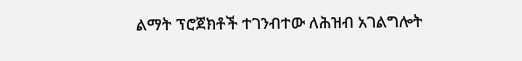ልማት ፕሮጀክቶች ተገንብተው ለሕዝብ አገልግሎት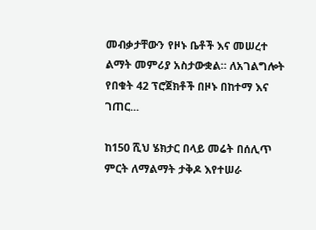መብቃታቸውን የዞኑ ቤቶች እና መሠረተ ልማት መምሪያ አስታውቋል። ለአገልግሎት የበቁት 42 ፕሮጀክቶች በዞኑ በከተማ እና ገጠር...

ከ150 ሺህ ሄክታር በላይ መሬት በሰሊጥ ምርት ለማልማት ታቅዶ እየተሠራ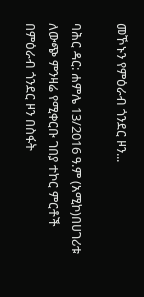መኾኑን የምዕራብ ጎንደር ዞን...

ባሕር ዳር: ሐምሌ 13/2016 ዓ.ም (አሚኮ)በሀገሪቱ ለውጭ ምንዛሬ የሚቀርቡ ገበያ ተኮር ምርቶች በምዕራብ ጎንደር ዞን በስፋት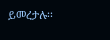ይመረታሉ፡፡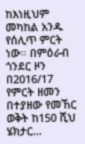ከእነዚህም መካከል አንዱ የሰሊጥ ምርት ነው። በምዕራብ ጎንደር ዞን በ2016/17 የምርት ዘመን በተያዘው የመኸር ወቅት ከ150 ሺህ ሄክታር...